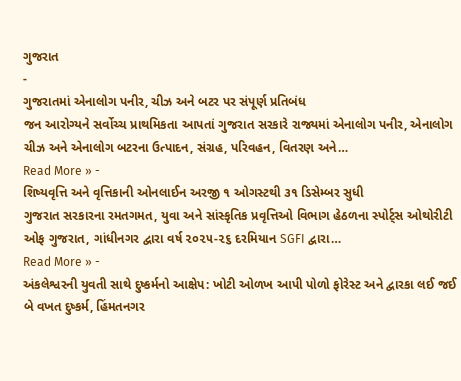ગુજરાત
-
ગુજરાતમાં એનાલોગ પનીર, ચીઝ અને બટર પર સંપૂર્ણ પ્રતિબંધ
જન આરોગ્યને સર્વોચ્ચ પ્રાથમિકતા આપતાં ગુજરાત સરકારે રાજ્યમાં એનાલોગ પનીર, એનાલોગ ચીઝ અને એનાલોગ બટરના ઉત્પાદન, સંગ્રહ, પરિવહન, વિતરણ અને…
Read More » -
શિષ્યવૃત્તિ અને વૃત્તિકાની ઓનલાઈન અરજી ૧ ઓગસ્ટથી ૩૧ ડિસેમ્બર સુધી
ગુજરાત સરકારના રમતગમત, યુવા અને સાંસ્કૃતિક પ્રવૃત્તિઓ વિભાગ હેઠળના સ્પોર્ટ્સ ઓથોરીટી ઓફ ગુજરાત, ગાંધીનગર દ્વારા વર્ષ ૨૦૨૫-૨૬ દરમિયાન SGFI દ્વારા…
Read More » -
અંકલેશ્વરની યુવતી સાથે દુષ્કર્મનો આક્ષેપ: ખોટી ઓળખ આપી પોળો ફોરેસ્ટ અને દ્વારકા લઈ જઈ બે વખત દુષ્કર્મ, હિંમતનગર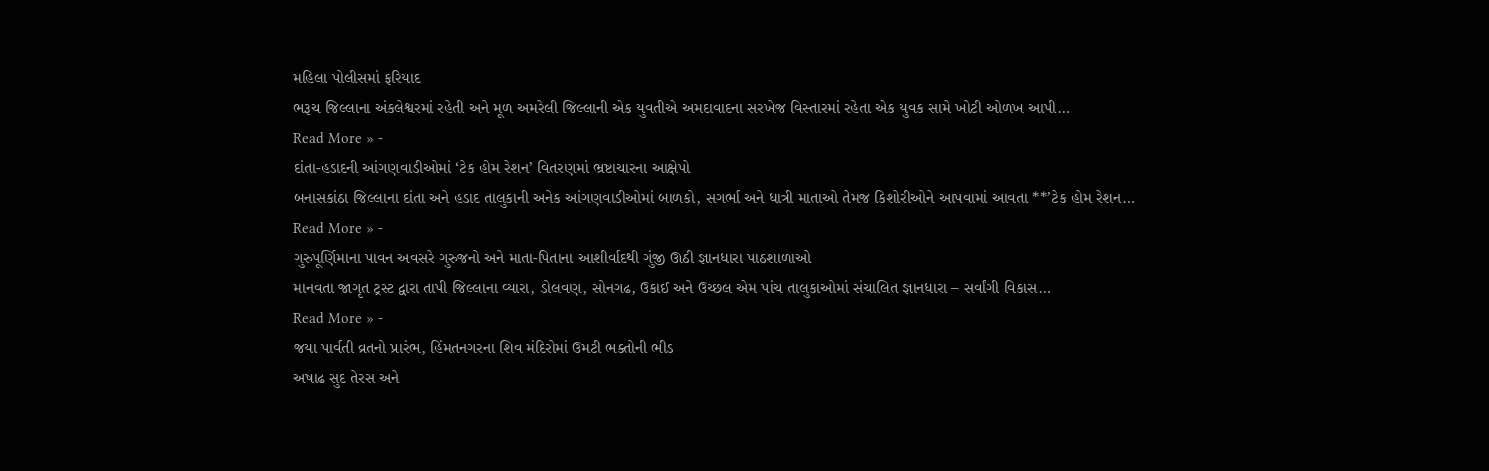મહિલા પોલીસમાં ફરિયાદ
ભરૂચ જિલ્લાના અંકલેશ્વરમાં રહેતી અને મૂળ અમરેલી જિલ્લાની એક યુવતીએ અમદાવાદના સરખેજ વિસ્તારમાં રહેતા એક યુવક સામે ખોટી ઓળખ આપી…
Read More » -
દાંતા-હડાદની આંગણવાડીઓમાં ‘ટેક હોમ રેશન’ વિતરણમાં ભ્રષ્ટાચારના આક્ષેપો
બનાસકાંઠા જિલ્લાના દાંતા અને હડાદ તાલુકાની અનેક આંગણવાડીઓમાં બાળકો, સગર્ભા અને ધાત્રી માતાઓ તેમજ કિશોરીઓને આપવામાં આવતા **’ટેક હોમ રેશન…
Read More » -
ગુરુપૂર્ણિમાના પાવન અવસરે ગુરુજનો અને માતા-પિતાના આશીર્વાદથી ગુંજી ઊઠી જ્ઞાનધારા પાઠશાળાઓ
માનવતા જાગૃત ટ્રસ્ટ દ્વારા તાપી જિલ્લાના વ્યારા, ડોલવણ, સોનગઢ, ઉકાઈ અને ઉચ્છલ એમ પાંચ તાલુકાઓમાં સંચાલિત જ્ઞાનધારા – સર્વાંગી વિકાસ…
Read More » -
જયા પાર્વતી વ્રતનો પ્રારંભ, હિંમતનગરના શિવ મંદિરોમાં ઉમટી ભક્તોની ભીડ
અષાઢ સુદ તેરસ અને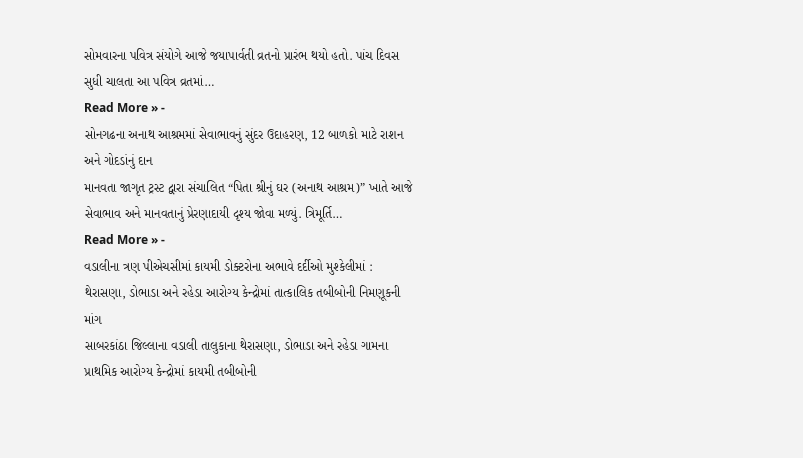સોમવારના પવિત્ર સંયોગે આજે જયાપાર્વતી વ્રતનો પ્રારંભ થયો હતો. પાંચ દિવસ સુધી ચાલતા આ પવિત્ર વ્રતમાં…
Read More » -
સોનગઢના અનાથ આશ્રમમાં સેવાભાવનું સુંદર ઉદાહરણ, 12 બાળકો માટે રાશન અને ગોદડાંનું દાન
માનવતા જાગૃત ટ્રસ્ટ દ્વારા સંચાલિત “પિતા શ્રીનું ઘર (અનાથ આશ્રમ)” ખાતે આજે સેવાભાવ અને માનવતાનું પ્રેરણાદાયી દૃશ્ય જોવા મળ્યું. ત્રિમૂર્તિ…
Read More » -
વડાલીના ત્રણ પીએચસીમાં કાયમી ડોક્ટરોના અભાવે દર્દીઓ મુશ્કેલીમાં : થેરાસણા, ડોભાડા અને રહેડા આરોગ્ય કેન્દ્રોમાં તાત્કાલિક તબીબોની નિમણૂકની માંગ
સાબરકાંઠા જિલ્લાના વડાલી તાલુકાના થેરાસણા, ડોભાડા અને રહેડા ગામના પ્રાથમિક આરોગ્ય કેન્દ્રોમાં કાયમી તબીબોની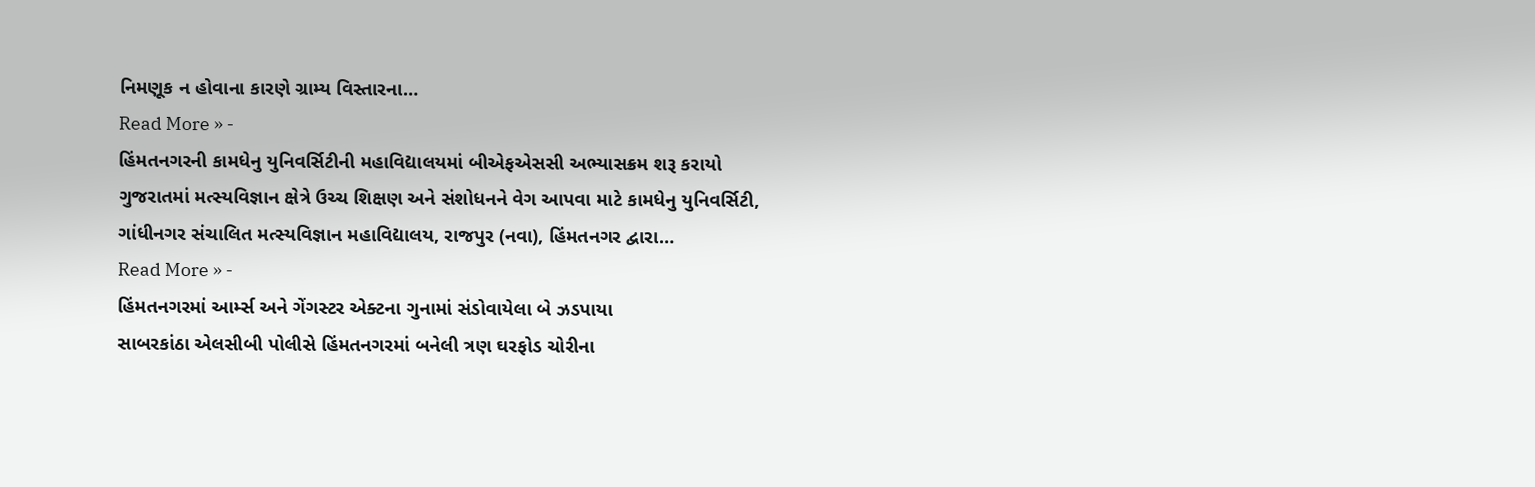નિમણૂક ન હોવાના કારણે ગ્રામ્ય વિસ્તારના…
Read More » -
હિંમતનગરની કામધેનુ યુનિવર્સિટીની મહાવિદ્યાલયમાં બીએફએસસી અભ્યાસક્રમ શરૂ કરાયો
ગુજરાતમાં મત્સ્યવિજ્ઞાન ક્ષેત્રે ઉચ્ચ શિક્ષણ અને સંશોધનને વેગ આપવા માટે કામધેનુ યુનિવર્સિટી, ગાંધીનગર સંચાલિત મત્સ્યવિજ્ઞાન મહાવિદ્યાલય, રાજપુર (નવા), હિંમતનગર દ્વારા…
Read More » -
હિંમતનગરમાં આર્મ્સ અને ગેંગસ્ટર એક્ટના ગુનામાં સંડોવાયેલા બે ઝડપાયા
સાબરકાંઠા એલસીબી પોલીસે હિંમતનગરમાં બનેલી ત્રણ ઘરફોડ ચોરીના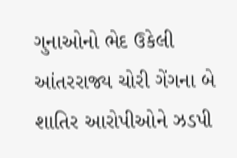ગુનાઓનો ભેદ ઉકેલી આંતરરાજ્ય ચોરી ગેંગના બે શાતિર આરોપીઓને ઝડપી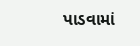પાડવામાં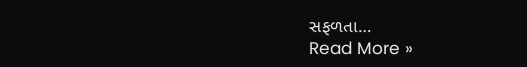સફળતા…
Read More »